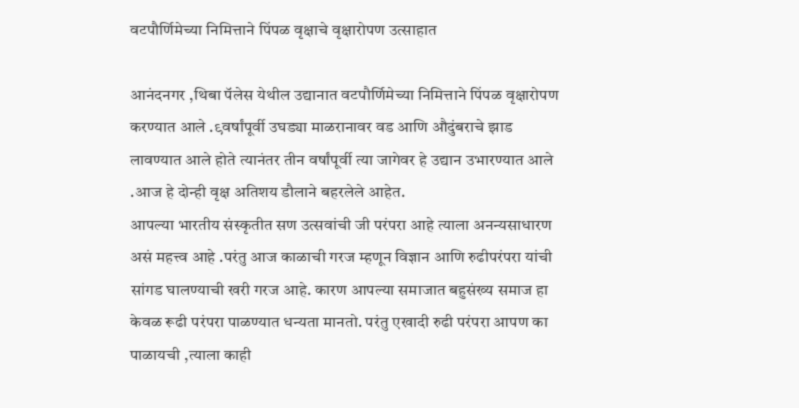वटपौर्णिमेच्या निमित्ताने पिंपळ वृक्षाचे वृक्षारोपण उत्साहात

आनंदनगर ,थिबा पॅलेस येथील उद्यानात वटपौर्णिमेच्या निमित्ताने पिंपळ वृक्षारोपण करण्यात आले .९वर्षांपूर्वी उघड्या माळरानावर वड आणि औदुंबराचे झाड लावण्यात आले होते त्यानंतर तीन वर्षांपूर्वी त्या जागेवर हे उद्यान उभारण्यात आले .आज हे दोन्ही वृक्ष अतिशय डौलाने बहरलेले आहेत.
आपल्या भारतीय संस्कृतीत सण उत्सवांची जी परंपरा आहे त्याला अनन्यसाधारण असं महत्त्व आहे .परंतु आज काळाची गरज म्हणून विज्ञान आणि रुढीपरंपरा यांची सांगड घालण्याची खरी गरज आहे. कारण आपल्या समाजात बहुसंख्य समाज हा केवळ रूढी परंपरा पाळण्यात धन्यता मानतो. परंतु एखादी रुढी परंपरा आपण का पाळायची ,त्याला काही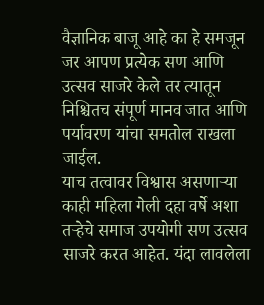वैज्ञानिक बाजू आहे का हे समजून जर आपण प्रत्येक सण आणि उत्सव साजरे केले तर त्यातून निश्चितच संपूर्ण मानव जात आणि पर्यावरण यांचा समतोल राखला जाईल.
याच तत्वावर विश्वास असणाऱ्या काही महिला गेली दहा वर्षे अशा तऱ्हेचे समाज उपयोगी सण उत्सव साजरे करत आहेत. यंदा लावलेला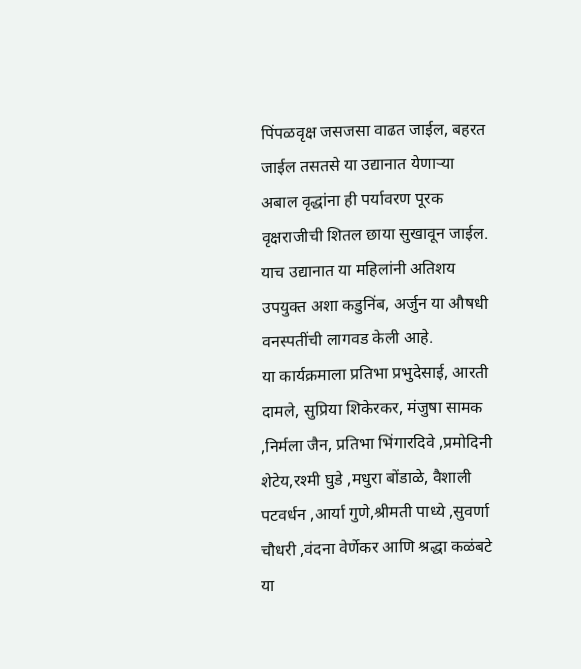पिंपळवृक्ष जसजसा वाढत जाईल, बहरत जाईल तसतसे या उद्यानात येणाऱ्या अबाल वृद्धांना ही पर्यावरण पूरक वृक्षराजीची शितल छाया सुखावून जाईल. याच उद्यानात या महिलांनी अतिशय उपयुक्त अशा कडुनिंब, अर्जुन या औषधी वनस्पतींची लागवड केली आहे.
या कार्यक्रमाला प्रतिभा प्रभुदेसाई, आरती दामले, सुप्रिया शिकेरकर, मंजुषा सामक ,निर्मला जैन, प्रतिभा भिंगारदिवे ,प्रमोदिनी शेटेय,रश्मी घुडे ,मधुरा बोंडाळे, वैशाली पटवर्धन ,आर्या गुणे,श्रीमती पाध्ये ,सुवर्णा चौधरी ,वंदना वेर्णेकर आणि श्रद्धा कळंबटे या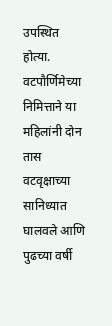उपस्थित होत्या. वटपौर्णिमेच्या निमित्ताने या महिलांनी दोन तास वटवृक्षाच्या सानिध्यात घालवले आणि पुढच्या वर्षी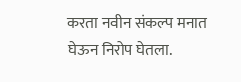करता नवीन संकल्प मनात घेऊन निरोप घेतला.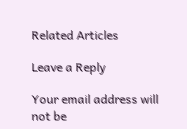Related Articles

Leave a Reply

Your email address will not be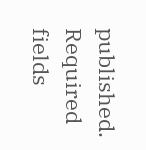published. Required fields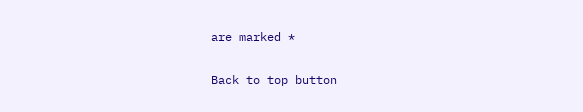are marked *

Back to top button